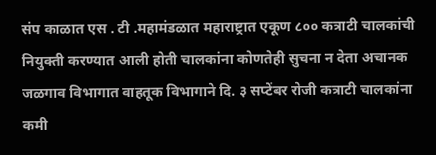संप काळात एस . टी .महामंडळात महाराष्ट्रात एकूण ८०० कत्राटी चालकांची नियुक्ती करण्यात आली होती चालकांना कोणतेही सुचना न देता अचानक जळगाव विभागात वाहतूक विभागाने दि. ३ सप्टेंबर रोजी कत्राटी चालकांना कमी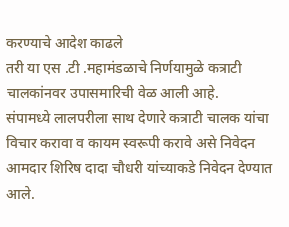करण्याचे आदेश काढले
तरी या एस .टी .महामंडळाचे निर्णयामुळे कत्राटी चालकांनवर उपासमारिची वेळ आली आहे.
संपामध्ये लालपरीला साथ देणारे कत्राटी चालक यांचा विचार करावा व कायम स्वरूपी करावे असे निवेदन आमदार शिरिष दादा चौधरी यांच्याकडे निवेदन देण्यात आले.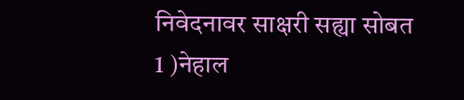निवेदनावर साक्षरी सह्या सोबत
1 )नेहाल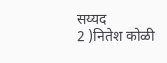सय्यद
2 )नितेश कोळी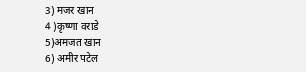3) मजर खान
4 )कृष्णा वराडे
5)अमजत खान
6) अमीर पटेल